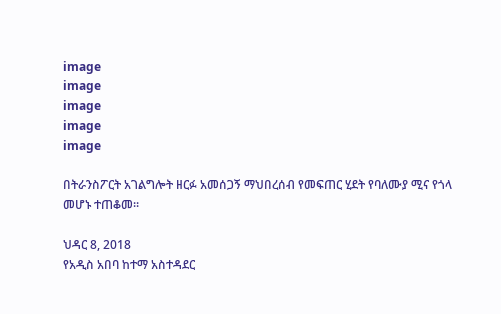image
image
image
image
image

በትራንስፖርት አገልግሎት ዘርፉ አመሰጋኝ ማህበረሰብ የመፍጠር ሂደት የባለሙያ ሚና የጎላ መሆኑ ተጠቆመ።

ህዳር 8, 2018
የአዲስ አበባ ከተማ አስተዳደር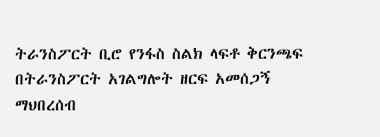ትራንስፖርት ቢሮ የንፋስ ስልክ ላፍቶ ቅርንጫፍ በትራንስፖርት አገልግሎት ዘርፍ አመሰጋኝ ማህበረሰብ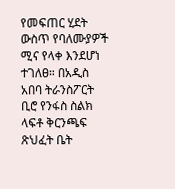የመፍጠር ሂደት ውስጥ የባለሙያዎች ሚና የላቀ እንደሆነ ተገለፀ። በአዲስ አበባ ትራንስፖርት ቢሮ የንፋስ ስልክ ላፍቶ ቅርንጫፍ ጽህፈት ቤት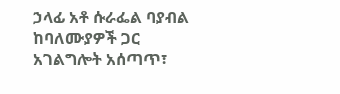ኃላፊ አቶ ሱራፌል ባያብል ከባለሙያዎች ጋር አገልግሎት አሰጣጥ፣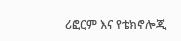ሪፎርም እና የቴክኖሎጂ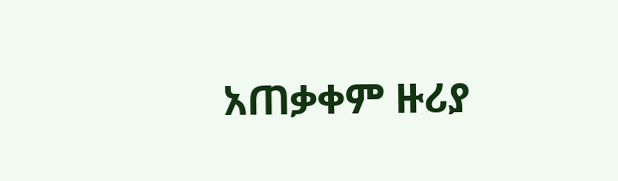አጠቃቀም ዙሪያ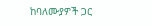ከባለሙያዎች ጋር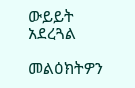ውይይት አደረጓል

መልዕክትዎን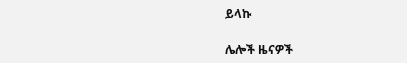ይላኩ

ሌሎች ዜናዎች